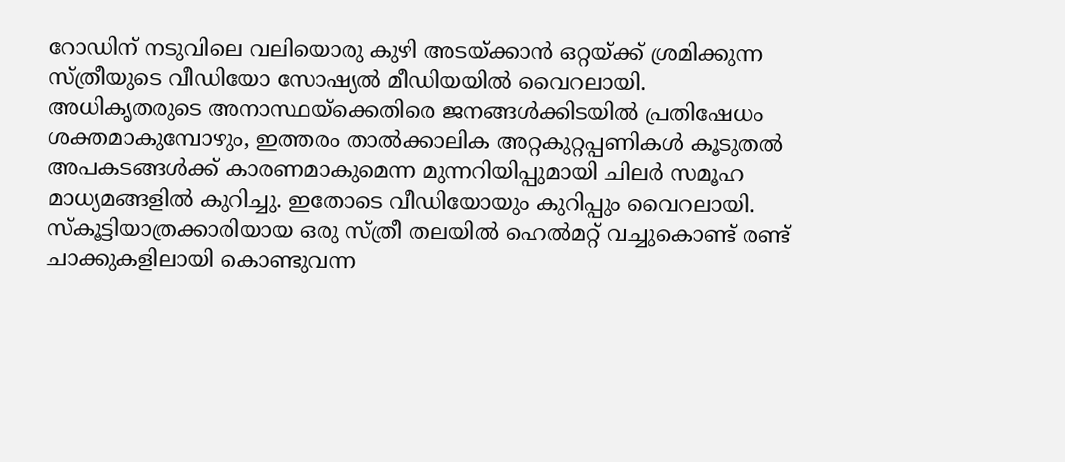റോഡിന് നടുവിലെ വലിയൊരു കുഴി അടയ്ക്കാൻ ഒറ്റയ്ക്ക് ശ്രമിക്കുന്ന സ്ത്രീയുടെ വീഡിയോ സോഷ്യൽ മീഡിയയിൽ വൈറലായി. അധികൃതരുടെ അനാസ്ഥയ്ക്കെതിരെ ജനങ്ങൾക്കിടയിൽ പ്രതിഷേധം ശക്തമാകുമ്പോഴും, ഇത്തരം താൽക്കാലിക അറ്റകുറ്റപ്പണികൾ കൂടുതൽ അപകടങ്ങൾക്ക് കാരണമാകുമെന്ന മുന്നറിയിപ്പുമായി ചിലർ സമൂഹ മാധ്യമങ്ങളിൽ കുറിച്ചു. ഇതോടെ വീഡിയോയും കുറിപ്പും വൈറലായി.
സ്കൂട്ടിയാത്രക്കാരിയായ ഒരു സ്ത്രീ തലയിൽ ഹെൽമറ്റ് വച്ചുകൊണ്ട് രണ്ട് ചാക്കുകളിലായി കൊണ്ടുവന്ന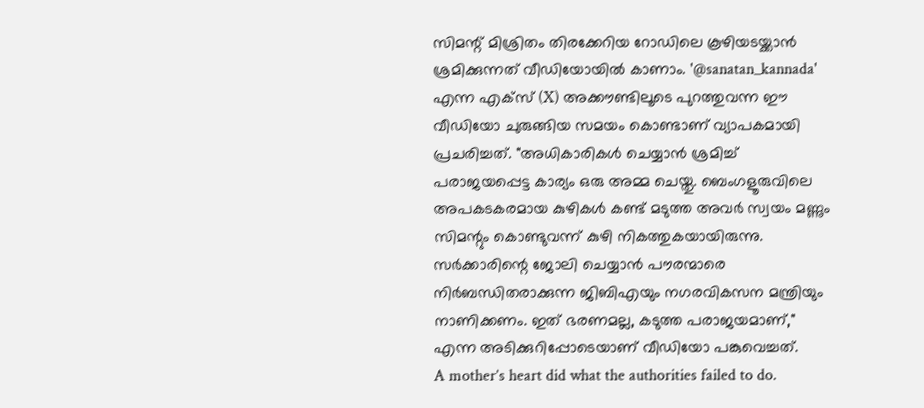സിമന്റ് മിശ്രിതം തിരക്കേറിയ റോഡിലെ കൂഴിയടയ്ക്കാൻ ശ്രമിക്കുന്നത് വീഡിയോയിൽ കാണാം. '@sanatan_kannada' എന്ന എക്സ് (X) അക്കൗണ്ടിലൂടെ പുറത്തുവന്ന ഈ വീഡിയോ ചുരുങ്ങിയ സമയം കൊണ്ടാണ് വ്യാപകമായി പ്രചരിച്ചത്. "അധികാരികൾ ചെയ്യാൻ ശ്രമിച്ച് പരാജയപ്പെട്ട കാര്യം ഒരു അമ്മ ചെയ്തു. ബെംഗളൂരുവിലെ അപകടകരമായ കുഴികൾ കണ്ട് മടുത്ത അവർ സ്വയം മണ്ണും സിമന്റും കൊണ്ടുവന്ന് കുഴി നികത്തുകയായിരുന്നു. സർക്കാരിന്റെ ജോലി ചെയ്യാൻ പൗരന്മാരെ നിർബന്ധിതരാക്കുന്ന ജിബിഎയും നഗരവികസന മന്ത്രിയും നാണിക്കണം. ഇത് ഭരണമല്ല, കടുത്ത പരാജയമാണ്," എന്ന അടിക്കുറിപ്പോടെയാണ് വീഡിയോ പങ്കുവെച്ചത്.
A mother’s heart did what the authorities failed to do.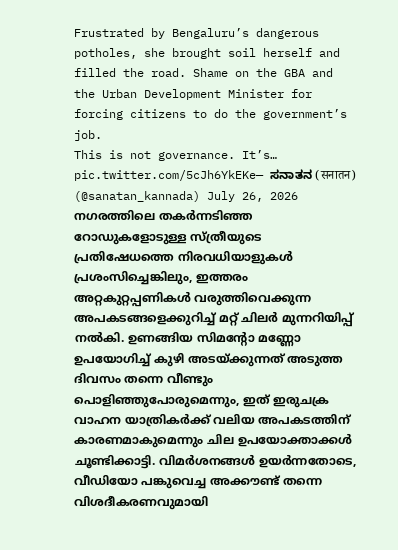Frustrated by Bengaluru’s dangerous potholes, she brought soil herself and filled the road. Shame on the GBA and the Urban Development Minister for forcing citizens to do the government’s job.
This is not governance. It’s… pic.twitter.com/5cJh6YkEKe— ಸನಾತನ (सनातन) (@sanatan_kannada) July 26, 2026
നഗരത്തിലെ തകർന്നടിഞ്ഞ റോഡുകളോടുള്ള സ്ത്രീയുടെ പ്രതിഷേധത്തെ നിരവധിയാളുകൾ പ്രശംസിച്ചെങ്കിലും, ഇത്തരം അറ്റകുറ്റപ്പണികൾ വരുത്തിവെക്കുന്ന അപകടങ്ങളെക്കുറിച്ച് മറ്റ് ചിലർ മുന്നറിയിപ്പ് നൽകി. ഉണങ്ങിയ സിമന്റോ മണ്ണോ ഉപയോഗിച്ച് കുഴി അടയ്ക്കുന്നത് അടുത്ത ദിവസം തന്നെ വീണ്ടും പൊളിഞ്ഞുപോരുമെന്നും, ഇത് ഇരുചക്ര വാഹന യാത്രികർക്ക് വലിയ അപകടത്തിന് കാരണമാകുമെന്നും ചില ഉപയോക്താക്കൾ ചൂണ്ടിക്കാട്ടി. വിമർശനങ്ങൾ ഉയർന്നതോടെ, വീഡിയോ പങ്കുവെച്ച അക്കൗണ്ട് തന്നെ വിശദീകരണവുമായി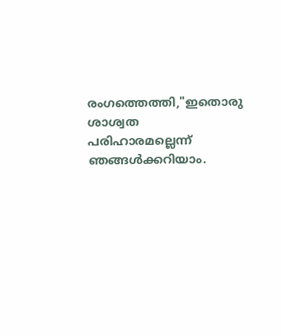രംഗത്തെത്തി,"ഇതൊരു ശാശ്വത പരിഹാരമല്ലെന്ന് ഞങ്ങൾക്കറിയാം.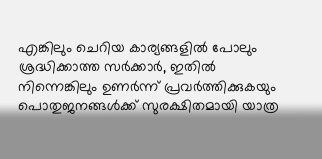എങ്കിലും ചെറിയ കാര്യങ്ങളിൽ പോലും ശ്രദ്ധിക്കാത്ത സർക്കാർ, ഇതിൽ നിന്നെങ്കിലും ഉണർന്ന് പ്രവർത്തിക്കുകയും പൊതുജനങ്ങൾക്ക് സുരക്ഷിതമായി യാത്ര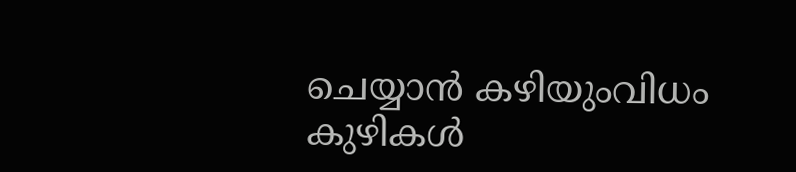ചെയ്യാൻ കഴിയുംവിധം കുഴികൾ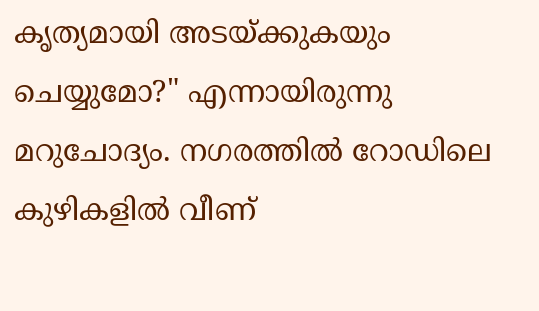കൃത്യമായി അടയ്ക്കുകയും ചെയ്യുമോ?" എന്നായിരുന്നു മറുചോദ്യം. നഗരത്തിൽ റോഡിലെ കുഴികളിൽ വീണ്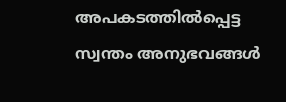അപകടത്തിൽപ്പെട്ട സ്വന്തം അനുഭവങ്ങൾ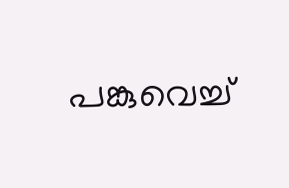പങ്കുവെച്ച്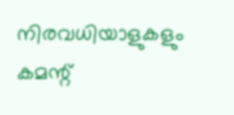നിരവധിയാളുകളും കമന്റ്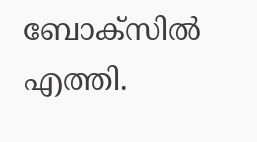ബോക്സിൽ എത്തി.